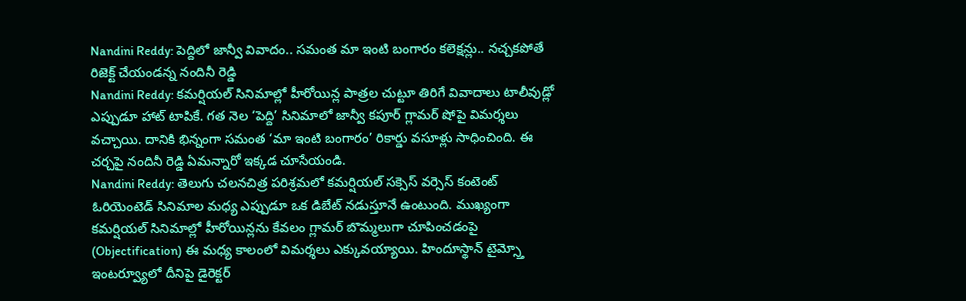Nandini Reddy: పెద్దిలో జాన్వీ వివాదం.. సమంత మా ఇంటి బంగారం కలెక్షన్లు.. నచ్చకపోతే రిజెక్ట్ చేయండన్న నందినీ రెడ్డి
Nandini Reddy: కమర్షియల్ సినిమాల్లో హీరోయిన్ల పాత్రల చుట్టూ తిరిగే వివాదాలు టాలీవుడ్లో ఎప్పుడూ హాట్ టాపికే. గత నెల ‘పెద్ది’ సినిమాలో జాన్వీ కపూర్ గ్లామర్ షోపై విమర్శలు వచ్చాయి. దానికి భిన్నంగా సమంత ‘మా ఇంటి బంగారం’ రికార్డు వసూళ్లు సాధించింది. ఈ చర్చపై నందినీ రెడ్డి ఏమన్నారో ఇక్కడ చూసేయండి.
Nandini Reddy: తెలుగు చలనచిత్ర పరిశ్రమలో కమర్షియల్ సక్సెస్ వర్సెస్ కంటెంట్ ఓరియెంటెడ్ సినిమాల మధ్య ఎప్పుడూ ఒక డిబేట్ నడుస్తూనే ఉంటుంది. ముఖ్యంగా కమర్షియల్ సినిమాల్లో హీరోయిన్లను కేవలం గ్లామర్ బొమ్మలుగా చూపించడంపై (Objectification) ఈ మధ్య కాలంలో విమర్శలు ఎక్కువయ్యాయి. హిందూస్థాన్ టైమ్స్తో ఇంటర్వ్యూలో దీనిపై డైరెక్టర్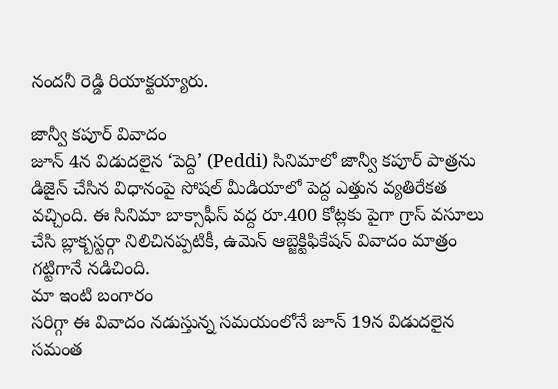నందనీ రెడ్డి రియాక్టయ్యారు.

జాన్వీ కపూర్ వివాదం
జూన్ 4న విడుదలైన ‘పెద్ది’ (Peddi) సినిమాలో జాన్వీ కపూర్ పాత్రను డిజైన్ చేసిన విధానంపై సోషల్ మీడియాలో పెద్ద ఎత్తున వ్యతిరేకత వచ్చింది. ఈ సినిమా బాక్సాఫీస్ వద్ద రూ.400 కోట్లకు పైగా గ్రాస్ వసూలు చేసి బ్లాక్బస్టర్గా నిలిచినప్పటికీ, ఉమెన్ ఆబ్జెక్టిఫికేషన్ వివాదం మాత్రం గట్టిగానే నడిచింది.
మా ఇంటి బంగారం
సరిగ్గా ఈ వివాదం నడుస్తున్న సమయంలోనే జూన్ 19న విడుదలైన సమంత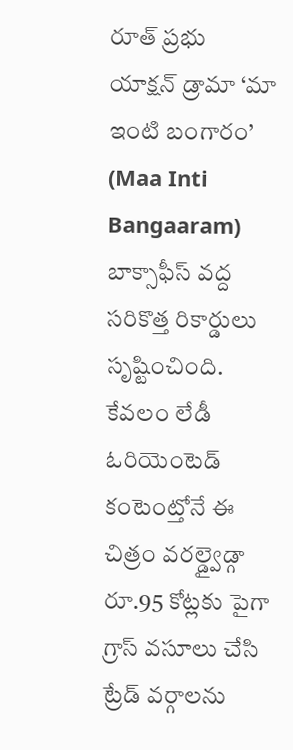రూత్ ప్రభు యాక్షన్ డ్రామా ‘మా ఇంటి బంగారం’ (Maa Inti Bangaaram) బాక్సాఫీస్ వద్ద సరికొత్త రికార్డులు సృష్టించింది. కేవలం లేడీ ఓరియెంటెడ్ కంటెంట్తోనే ఈ చిత్రం వరల్డ్వైడ్గా రూ.95 కోట్లకు పైగా గ్రాస్ వసూలు చేసి ట్రేడ్ వర్గాలను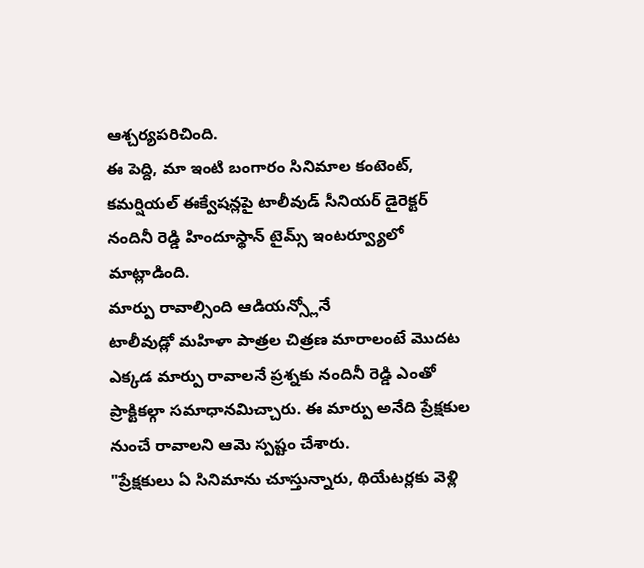ఆశ్చర్యపరిచింది.
ఈ పెద్ది, మా ఇంటి బంగారం సినిమాల కంటెంట్, కమర్షియల్ ఈక్వేషన్లపై టాలీవుడ్ సీనియర్ డైరెక్టర్ నందినీ రెడ్డి హిందూస్థాన్ టైమ్స్ ఇంటర్వ్యూలో మాట్లాడింది.
మార్పు రావాల్సింది ఆడియన్స్లోనే
టాలీవుడ్లో మహిళా పాత్రల చిత్రణ మారాలంటే మొదట ఎక్కడ మార్పు రావాలనే ప్రశ్నకు నందినీ రెడ్డి ఎంతో ప్రాక్టికల్గా సమాధానమిచ్చారు. ఈ మార్పు అనేది ప్రేక్షకుల నుంచే రావాలని ఆమె స్పష్టం చేశారు.
"ప్రేక్షకులు ఏ సినిమాను చూస్తున్నారు, థియేటర్లకు వెళ్లి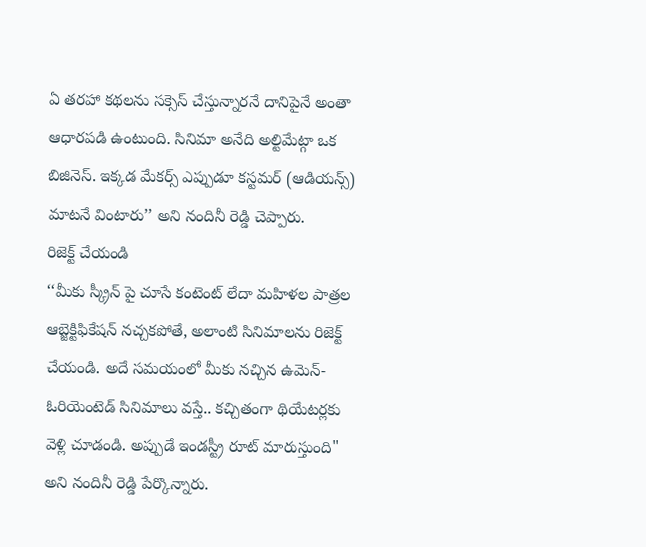ఏ తరహా కథలను సక్సెస్ చేస్తున్నారనే దానిపైనే అంతా ఆధారపడి ఉంటుంది. సినిమా అనేది అల్టిమేట్గా ఒక బిజినెస్. ఇక్కడ మేకర్స్ ఎప్పుడూ కస్టమర్ (ఆడియన్స్) మాటనే వింటారు’’ అని నందినీ రెడ్డి చెప్పారు.
రిజెక్ట్ చేయండి
‘‘మీకు స్క్రీన్ పై చూసే కంటెంట్ లేదా మహిళల పాత్రల ఆబ్జెక్టిఫికేషన్ నచ్చకపోతే, అలాంటి సినిమాలను రిజెక్ట్ చేయండి. అదే సమయంలో మీకు నచ్చిన ఉమెన్-ఓరియెంటెడ్ సినిమాలు వస్తే.. కచ్చితంగా థియేటర్లకు వెళ్లి చూడండి. అప్పుడే ఇండస్ట్రీ రూట్ మారుస్తుంది" అని నందినీ రెడ్డి పేర్కొన్నారు.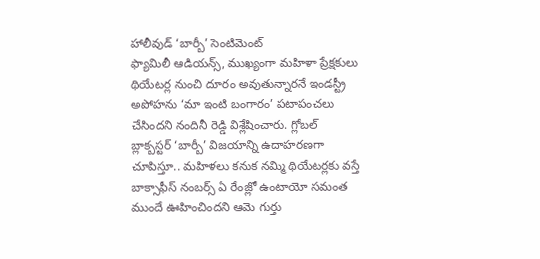హాలీవుడ్ ‘బార్బీ’ సెంటిమెంట్
ఫ్యామిలీ ఆడియన్స్, ముఖ్యంగా మహిళా ప్రేక్షకులు థియేటర్ల నుంచి దూరం అవుతున్నారనే ఇండస్ట్రీ అపోహను ‘మా ఇంటి బంగారం’ పటాపంచలు చేసిందని నందినీ రెడ్డి విశ్లేషించారు. గ్లోబల్ బ్లాక్బస్టర్ ‘బార్బీ’ విజయాన్ని ఉదాహరణగా చూపిస్తూ.. మహిళలు కనుక నమ్మి థియేటర్లకు వస్తే బాక్సాఫీస్ నంబర్స్ ఏ రేంజ్లో ఉంటాయో సమంత ముందే ఊహించిందని ఆమె గుర్తు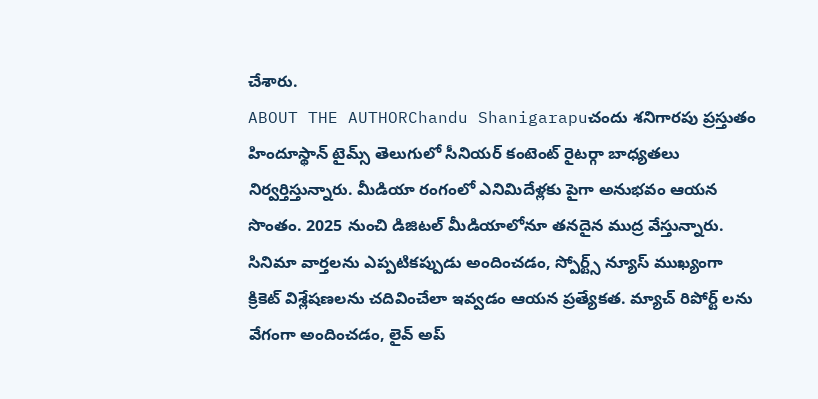చేశారు.
ABOUT THE AUTHORChandu Shanigarapuచందు శనిగారపు ప్రస్తుతం హిందూస్థాన్ టైమ్స్ తెలుగులో సీనియర్ కంటెంట్ రైటర్గా బాధ్యతలు నిర్వర్తిస్తున్నారు. మీడియా రంగంలో ఎనిమిదేళ్లకు పైగా అనుభవం ఆయన సొంతం. 2025 నుంచి డిజిటల్ మీడియాలోనూ తనదైన ముద్ర వేస్తున్నారు. సినిమా వార్తలను ఎప్పటికప్పుడు అందించడం, స్పోర్ట్స్ న్యూస్ ముఖ్యంగా క్రికెట్ విశ్లేషణలను చదివించేలా ఇవ్వడం ఆయన ప్రత్యేకత. మ్యాచ్ రిపోర్ట్ లను వేగంగా అందించడం, లైవ్ అప్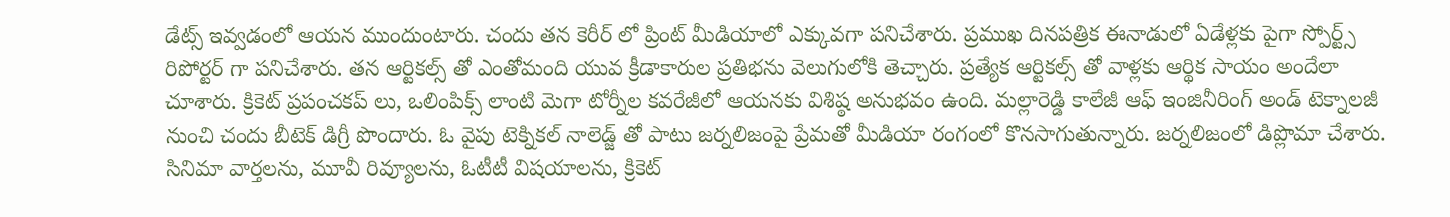డేట్స్ ఇవ్వడంలో ఆయన ముందుంటారు. చందు తన కెరీర్ లో ప్రింట్ మీడియాలో ఎక్కువగా పనిచేశారు. ప్రముఖ దినపత్రిక ఈనాడులో ఏడేళ్లకు పైగా స్పోర్ట్స్ రిపోర్టర్ గా పనిచేశారు. తన ఆర్టికల్స్ తో ఎంతోమంది యువ క్రీడాకారుల ప్రతిభను వెలుగులోకి తెచ్చారు. ప్రత్యేక ఆర్టికల్స్ తో వాళ్లకు ఆర్థిక సాయం అందేలా చూశారు. క్రికెట్ ప్రపంచకప్ లు, ఒలింపిక్స్ లాంటి మెగా టోర్నీల కవరేజీలో ఆయనకు విశిష్ఠ అనుభవం ఉంది. మల్లారెడ్డి కాలేజీ ఆఫ్ ఇంజినీరింగ్ అండ్ టెక్నాలజీ నుంచి చందు బీటెక్ డిగ్రీ పొందారు. ఓ వైపు టెక్నికల్ నాలెడ్జ్ తో పాటు జర్నలిజంపై ప్రేమతో మీడియా రంగంలో కొనసాగుతున్నారు. జర్నలిజంలో డిప్లొమా చేశారు. సినిమా వార్తలను, మూవీ రివ్యూలను, ఓటీటీ విషయాలను, క్రికెట్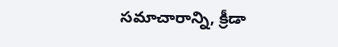సమాచారాన్ని, క్రీడా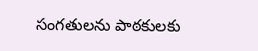సంగతులను పాఠకులకు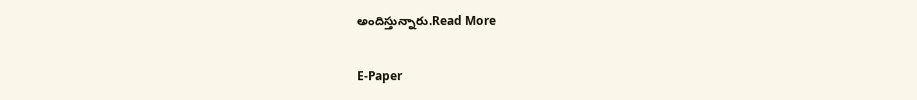అందిస్తున్నారు.Read More

E-Paper